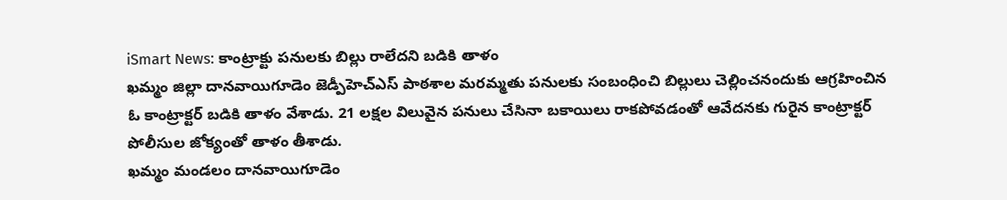iSmart News: కాంట్రాక్టు పనులకు బిల్లు రాలేదని బడికి తాళం
ఖమ్మం జిల్లా దానవాయిగూడెం జెడ్పీహెచ్ఎస్ పాఠశాల మరమ్మతు పనులకు సంబంధించి బిల్లులు చెల్లించనందుకు ఆగ్రహించిన ఓ కాంట్రాక్టర్ బడికి తాళం వేశాడు. 21 లక్షల విలువైన పనులు చేసినా బకాయిలు రాకపోవడంతో ఆవేదనకు గురైన కాంట్రాక్టర్ పోలీసుల జోక్యంతో తాళం తీశాడు.
ఖమ్మం మండలం దానవాయిగూడెం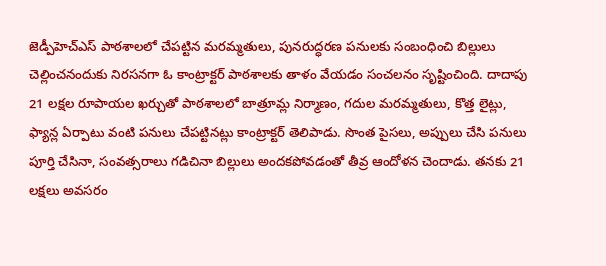జెడ్పీహెచ్ఎస్ పాఠశాలలో చేపట్టిన మరమ్మతులు, పునరుద్ధరణ పనులకు సంబంధించి బిల్లులు చెల్లించనందుకు నిరసనగా ఓ కాంట్రాక్టర్ పాఠశాలకు తాళం వేయడం సంచలనం సృష్టించింది. దాదాపు 21 లక్షల రూపాయల ఖర్చుతో పాఠశాలలో బాత్రూమ్ల నిర్మాణం, గదుల మరమ్మతులు, కొత్త లైట్లు, ఫ్యాన్ల ఏర్పాటు వంటి పనులు చేపట్టినట్లు కాంట్రాక్టర్ తెలిపాడు. సొంత పైసలు, అప్పులు చేసి పనులు పూర్తి చేసినా, సంవత్సరాలు గడిచినా బిల్లులు అందకపోవడంతో తీవ్ర ఆందోళన చెందాడు. తనకు 21 లక్షలు అవసరం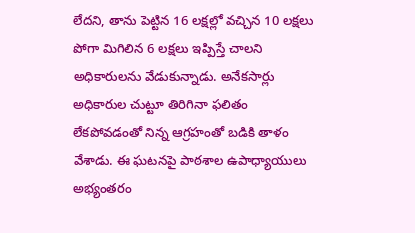లేదని, తాను పెట్టిన 16 లక్షల్లో వచ్చిన 10 లక్షలు పోగా మిగిలిన 6 లక్షలు ఇప్పిస్తే చాలని అధికారులను వేడుకున్నాడు. అనేకసార్లు అధికారుల చుట్టూ తిరిగినా ఫలితం లేకపోవడంతో నిన్న ఆగ్రహంతో బడికి తాళం వేశాడు. ఈ ఘటనపై పాఠశాల ఉపాధ్యాయులు అభ్యంతరం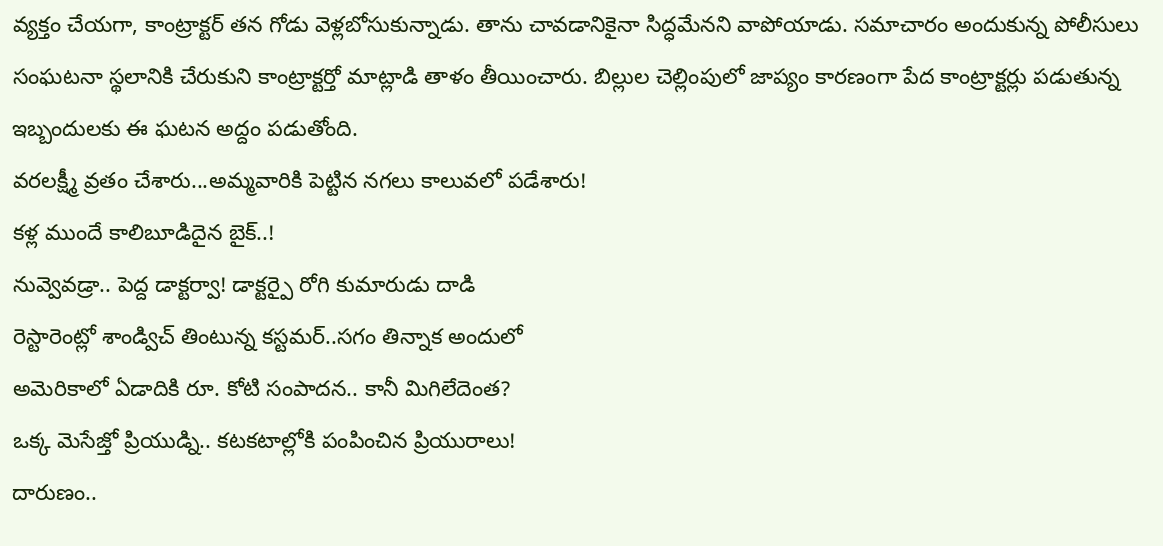వ్యక్తం చేయగా, కాంట్రాక్టర్ తన గోడు వెళ్లబోసుకున్నాడు. తాను చావడానికైనా సిద్ధమేనని వాపోయాడు. సమాచారం అందుకున్న పోలీసులు సంఘటనా స్థలానికి చేరుకుని కాంట్రాక్టర్తో మాట్లాడి తాళం తీయించారు. బిల్లుల చెల్లింపులో జాప్యం కారణంగా పేద కాంట్రాక్టర్లు పడుతున్న ఇబ్బందులకు ఈ ఘటన అద్దం పడుతోంది.
వరలక్ష్మీ వ్రతం చేశారు...అమ్మవారికి పెట్టిన నగలు కాలువలో పడేశారు!
కళ్ల ముందే కాలిబూడిదైన బైక్..!
నువ్వెవడ్రా.. పెద్ద డాక్టర్వా! డాక్టర్పై రోగి కుమారుడు దాడి
రెస్టారెంట్లో శాండ్విచ్ తింటున్న కస్టమర్..సగం తిన్నాక అందులో
అమెరికాలో ఏడాదికి రూ. కోటి సంపాదన.. కానీ మిగిలేదెంత?
ఒక్క మెసేజ్తో ప్రియుడ్ని.. కటకటాల్లోకి పంపించిన ప్రియురాలు!
దారుణం..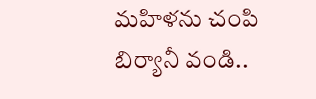మహిళను చంపి బిర్యానీ వండి..